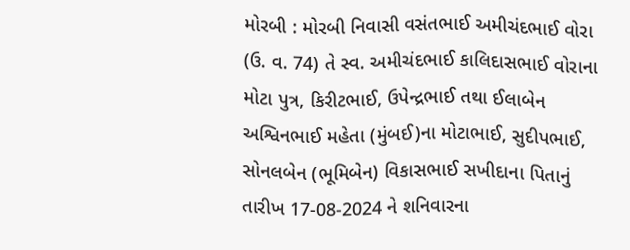મોરબી : મોરબી નિવાસી વસંતભાઈ અમીચંદભાઈ વોરા (ઉ. વ. 74) તે સ્વ. અમીચંદભાઈ કાલિદાસભાઈ વોરાના મોટા પુત્ર, કિરીટભાઈ, ઉપેન્દ્રભાઈ તથા ઈલાબેન અશ્વિનભાઈ મહેતા (મુંબઈ)ના મોટાભાઈ, સુદીપભાઈ, સોનલબેન (ભૂમિબેન) વિકાસભાઈ સખીદાના પિતાનું તારીખ 17-08-2024 ને શનિવારના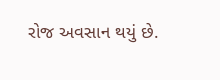રોજ અવસાન થયું છે.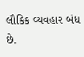લૌકિક વ્યવહાર બંધ છે.